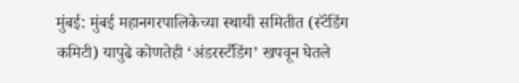मुंबई: मुंबई महानगरपालिकेच्या स्थायी समितीत (स्टॅंडिंग कमिटी) यापुढे कोणतेही ‘अंडरस्टँडिंग’ खपवून घेतले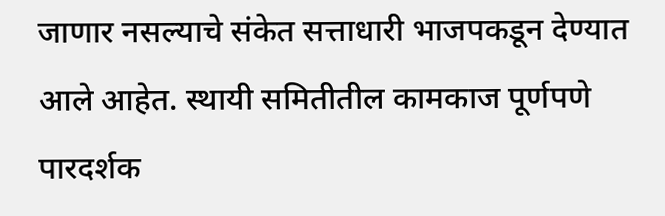जाणार नसल्याचे संकेत सत्ताधारी भाजपकडून देण्यात आले आहेत. स्थायी समितीतील कामकाज पूर्णपणे पारदर्शक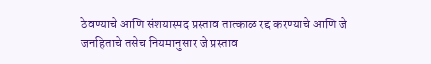ठेवण्याचे आणि संशयास्पद प्रस्ताव तात्काळ रद्द करण्याचे आणि जे जनहिताचे तसेच नियमानुसार जे प्रस्ताव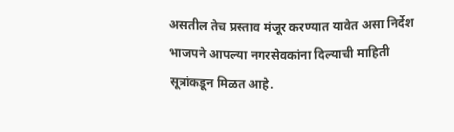असतील तेच प्रस्ताव मंजूर करण्यात यावेत असा निर्देश भाजपने आपल्या नगरसेवकांना दिल्याची माहिती सूत्रांकडून मिळत आहे.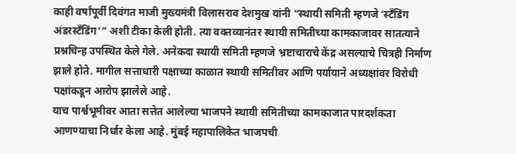काही वर्षांपूर्वी दिवंगत माजी मुख्यमंत्री विलासराव देशमुख यांनी “स्थायी समिती म्हणजे ‘स्टॅंडिंग अंडरस्टँडिंग’” अशी टीका केली होती. त्या वक्तव्यानंतर स्थायी समितीच्या कामकाजावर सातत्याने प्रश्नचिन्ह उपस्थित केले गेले. अनेकदा स्थायी समिती म्हणजे भ्रष्टाचाराचे केंद्र असल्याचे चित्रही निर्माण झाले होते. मागील सत्ताधारी पक्षाच्या काळात स्थायी समितीवर आणि पर्यायाने अध्यक्षांवर विरोधी पक्षांकडून आरोप झालेले आहे.
याच पार्श्वभूमीवर आता सत्तेत आलेल्या भाजपने स्थायी समितीच्या कामकाजात पारदर्शकता आणण्याचा निर्धार केला आहे. मुंबई महापालिकेत भाजपची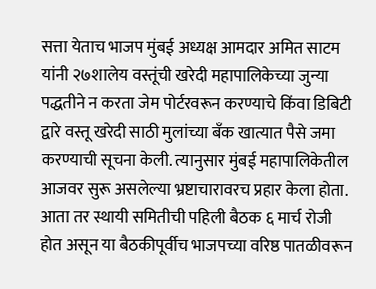सत्ता येताच भाजप मुंबई अध्यक्ष आमदार अमित साटम यांनी २७शालेय वस्तूंची खरेदी महापालिकेच्या जुन्या पद्धतीने न करता जेम पोर्टरवरून करण्याचे किंवा डिबिटी द्वारे वस्तू खरेदी साठी मुलांच्या बँक खात्यात पैसे जमा करण्याची सूचना केली. त्यानुसार मुंबई महापालिकेतील आजवर सुरू असलेल्या भ्रष्टाचारावरच प्रहार केला होता. आता तर स्थायी समितीची पहिली बैठक ६ मार्च रोजी होत असून या बैठकीपूर्वीच भाजपच्या वरिष्ठ पातळीवरून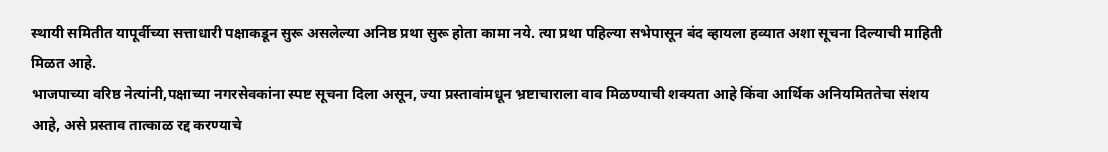स्थायी समितीत यापूर्वीच्या सत्ताधारी पक्षाकडून सुरू असलेल्या अनिष्ठ प्रथा सुरू होता कामा नये. त्या प्रथा पहिल्या सभेपासून बंद व्हायला हव्यात अशा सूचना दिल्याची माहिती मिळत आहे.
भाजपाच्या वरिष्ठ नेत्यांनी,पक्षाच्या नगरसेवकांना स्पष्ट सूचना दिला असून, ज्या प्रस्तावांमधून भ्रष्टाचाराला वाव मिळण्याची शक्यता आहे किंवा आर्थिक अनियमिततेचा संशय आहे, असे प्रस्ताव तात्काळ रद्द करण्याचे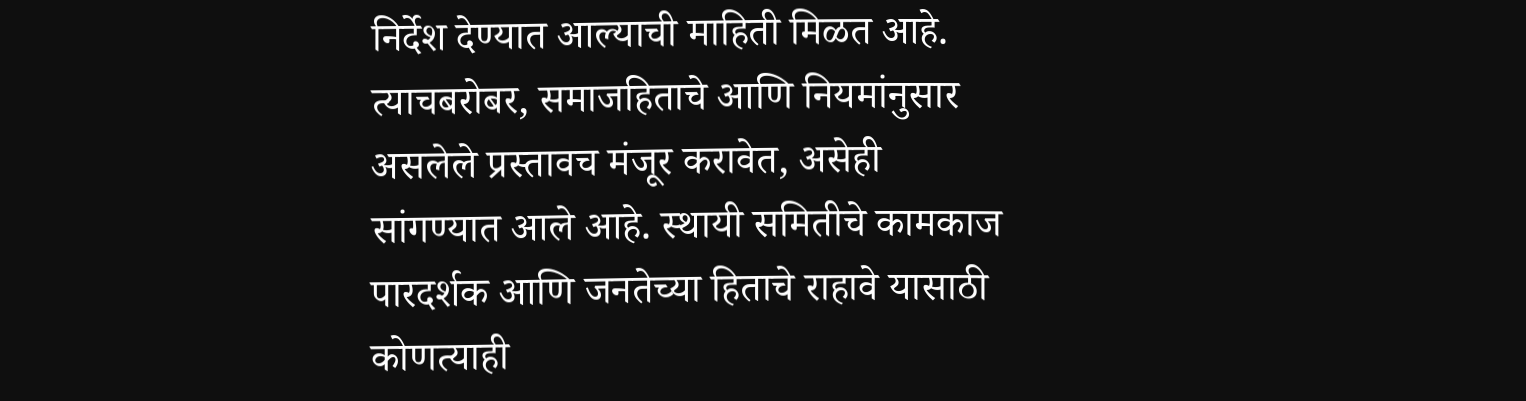निर्देश देण्यात आल्याची माहिती मिळत आहे.
त्याचबरोबर, समाजहिताचे आणि नियमांनुसार असलेले प्रस्तावच मंजूर करावेत, असेही सांगण्यात आले आहे. स्थायी समितीचे कामकाज पारदर्शक आणि जनतेच्या हिताचे राहावे यासाठी कोणत्याही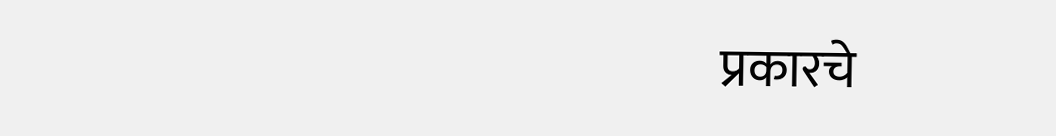प्रकारचे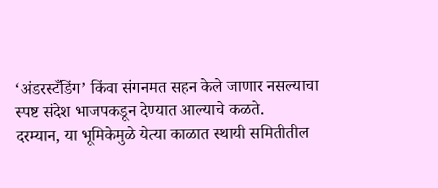‘अंडरस्टँडिंग’ किंवा संगनमत सहन केले जाणार नसल्याचा स्पष्ट संदेश भाजपकडून देण्यात आल्याचे कळते.
दरम्यान, या भूमिकेमुळे येत्या काळात स्थायी समितीतील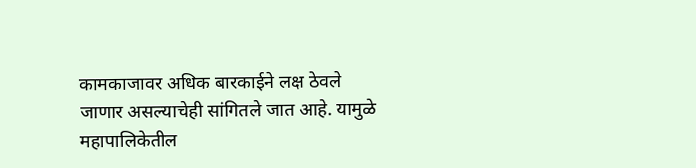कामकाजावर अधिक बारकाईने लक्ष ठेवले जाणार असल्याचेही सांगितले जात आहे. यामुळे महापालिकेतील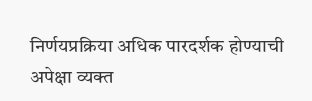निर्णयप्रक्रिया अधिक पारदर्शक होण्याची अपेक्षा व्यक्त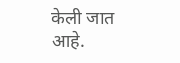केली जात आहे.